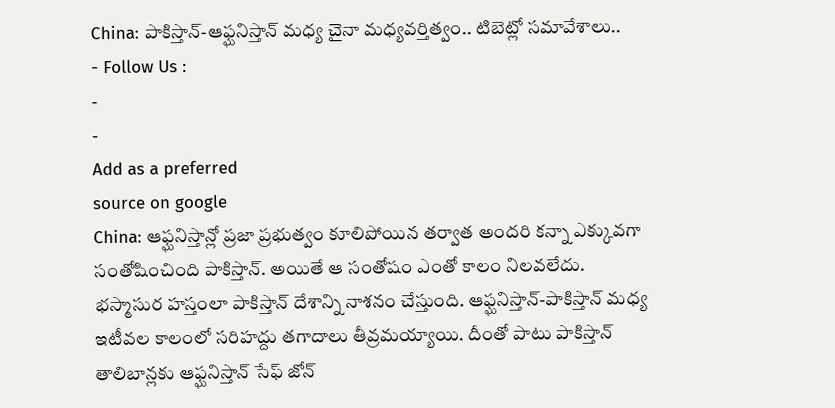China: పాకిస్తాన్-ఆఫ్ఘనిస్తాన్ మధ్య చైనా మధ్యవర్తిత్వం.. టిబెట్లో సమావేశాలు..
- Follow Us :
-
-
Add as a preferred
source on google
China: ఆఫ్ఘనిస్తాన్లో ప్రజా ప్రభుత్వం కూలిపోయిన తర్వాత అందరి కన్నా ఎక్కువగా సంతోషించింది పాకిస్తాన్. అయితే ఆ సంతోషం ఎంతో కాలం నిలవలేదు. భస్మాసుర హస్తంలా పాకిస్తాన్ దేశాన్ని నాశనం చేస్తుంది. ఆఫ్ఘనిస్తాన్-పాకిస్తాన్ మధ్య ఇటీవల కాలంలో సరిహద్దు తగాదాలు తీవ్రమయ్యాయి. దీంతో పాటు పాకిస్తాన్ తాలిబాన్లకు ఆఫ్ఘనిస్తాన్ సేఫ్ జోన్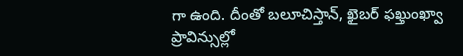గా ఉంది. దీంతో బలూచిస్తాన్, ఖైబర్ ఫఖ్తుంఖ్వా ప్రావిన్సుల్లో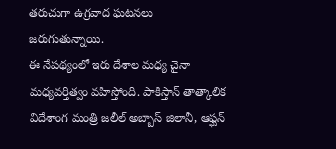తరుచుగా ఉగ్రవాద ఘటనలు జరుగుతున్నాయి.
ఈ నేపథ్యంలో ఇరు దేశాల మధ్య చైనా మధ్యవర్తిత్వం వహిస్తోంది. పాకిస్తాన్ తాత్కాలిక విదేశాంగ మంత్రి జలీల్ అబ్బాస్ జిలానీ, ఆఫ్ఘన్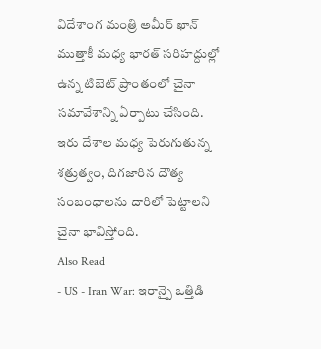విదేశాంగ మంత్రి అమీర్ ఖాన్ ముత్తాకీ మధ్య భారత్ సరిహద్దుల్లో ఉన్న టిబెట్ ప్రాంతంలో చైనా సమావేశాన్ని ఏర్పాటు చేసింది. ఇరు దేశాల మధ్య పెరుగుతున్న శత్రుత్వం, దిగజారిన దౌత్య సంబంధాలను దారిలో పెట్టాలని చైనా భావిస్తోంది.
Also Read
- US - Iran War: ఇరాన్పై ఒత్తిడి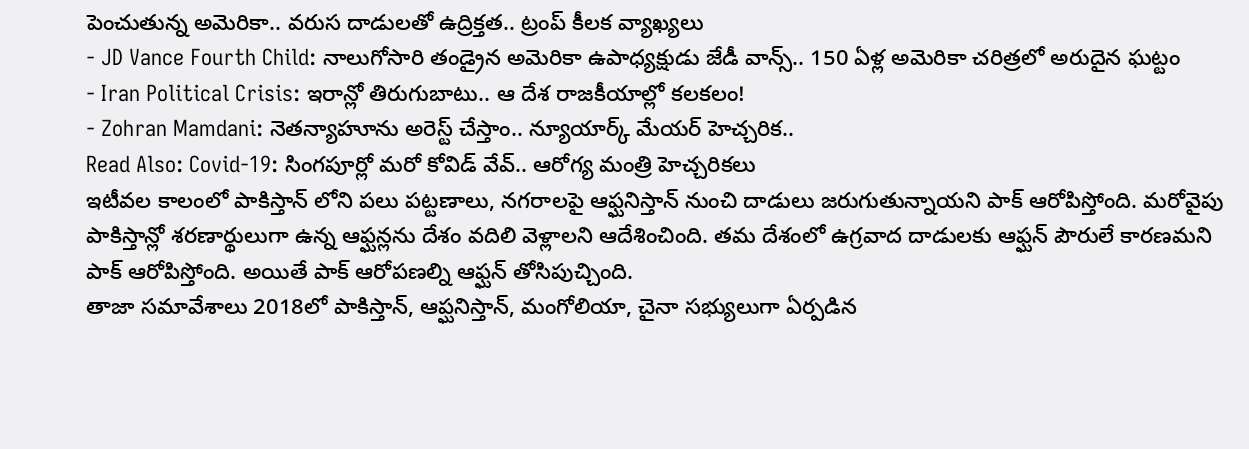పెంచుతున్న అమెరికా.. వరుస దాడులతో ఉద్రిక్తత.. ట్రంప్ కీలక వ్యాఖ్యలు
- JD Vance Fourth Child: నాలుగోసారి తండ్రైన అమెరికా ఉపాధ్యక్షుడు జేడీ వాన్స్.. 150 ఏళ్ల అమెరికా చరిత్రలో అరుదైన ఘట్టం
- Iran Political Crisis: ఇరాన్లో తిరుగుబాటు.. ఆ దేశ రాజకీయాల్లో కలకలం!
- Zohran Mamdani: నెతన్యాహూను అరెస్ట్ చేస్తాం.. న్యూయార్క్ మేయర్ హెచ్చరిక..
Read Also: Covid-19: సింగపూర్లో మరో కోవిడ్ వేవ్.. ఆరోగ్య మంత్రి హెచ్చరికలు
ఇటీవల కాలంలో పాకిస్తాన్ లోని పలు పట్టణాలు, నగరాలపై ఆఫ్ఘనిస్తాన్ నుంచి దాడులు జరుగుతున్నాయని పాక్ ఆరోపిస్తోంది. మరోవైపు పాకిస్తాన్లో శరణార్థులుగా ఉన్న ఆఫ్ఘన్లను దేశం వదిలి వెళ్లాలని ఆదేశించింది. తమ దేశంలో ఉగ్రవాద దాడులకు ఆఫ్ఘన్ పౌరులే కారణమని పాక్ ఆరోపిస్తోంది. అయితే పాక్ ఆరోపణల్ని ఆఫ్ఘన్ తోసిపుచ్చింది.
తాజా సమావేశాలు 2018లో పాకిస్తాన్, ఆప్ఘనిస్తాన్, మంగోలియా, చైనా సభ్యులుగా ఏర్పడిన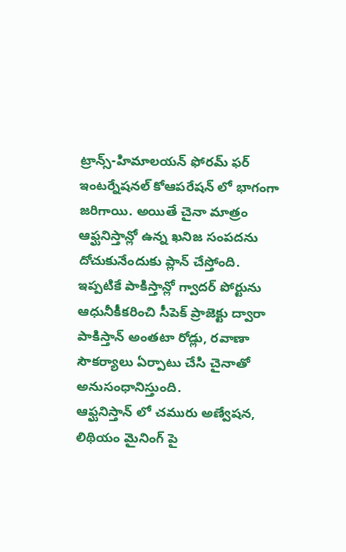ట్రాన్స్-హిమాలయన్ ఫోరమ్ ఫర్ ఇంటర్నేషనల్ కోఆపరేషన్ లో భాగంగా జరిగాయి. అయితే చైనా మాత్రం ఆఫ్ఘనిస్తాన్లో ఉన్న ఖనిజ సంపదను దోచుకునేందుకు ప్లాన్ చేస్తోంది. ఇప్పటికే పాకిస్తాన్లో గ్వాదర్ పోర్టును ఆధునీకీకరించి సీపెక్ ప్రాజెక్టు ద్వారా పాకిస్తాన్ అంతటా రోడ్లు, రవాణా సౌకర్యాలు ఏర్పాటు చేసి చైనాతో అనుసంధానిస్తుంది.
ఆఫ్ఘనిస్తాన్ లో చమురు అణ్వేషన, లిథియం మైనింగ్ పై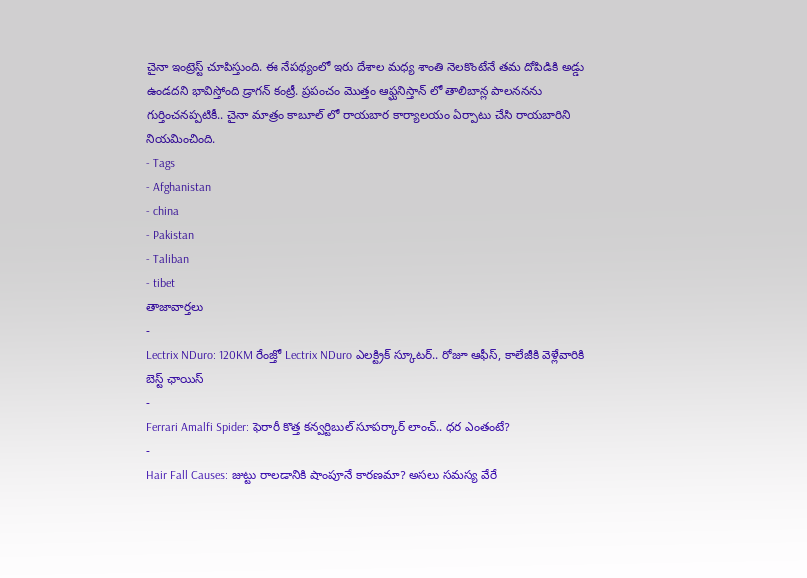చైనా ఇంట్రెస్ట్ చూపిస్తుంది. ఈ నేపథ్యంలో ఇరు దేశాల మధ్య శాంతి నెలకొంటేనే తమ దోపిడికి అడ్డు ఉండదని భావిస్తోంది డ్రాగన్ కంట్రీ. ప్రపంచం మొత్తం ఆఫ్ఘనిస్తాన్ లో తాలిబాన్ల పాలననను గుర్తించనప్పటికీ.. చైనా మాత్రం కాబూల్ లో రాయబార కార్యాలయం ఏర్పాటు చేసి రాయబారిని నియమించింది.
- Tags
- Afghanistan
- china
- Pakistan
- Taliban
- tibet
తాజావార్తలు
-
Lectrix NDuro: 120KM రేంజ్తో Lectrix NDuro ఎలక్ట్రిక్ స్కూటర్.. రోజూ ఆఫీస్, కాలేజీకి వెళ్లేవారికి బెస్ట్ ఛాయిస్
-
Ferrari Amalfi Spider: ఫెరారీ కొత్త కన్వర్టిబుల్ సూపర్కార్ లాంచ్.. ధర ఎంతంటే?
-
Hair Fall Causes: జుట్టు రాలడానికి షాంపూనే కారణమా? అసలు సమస్య వేరే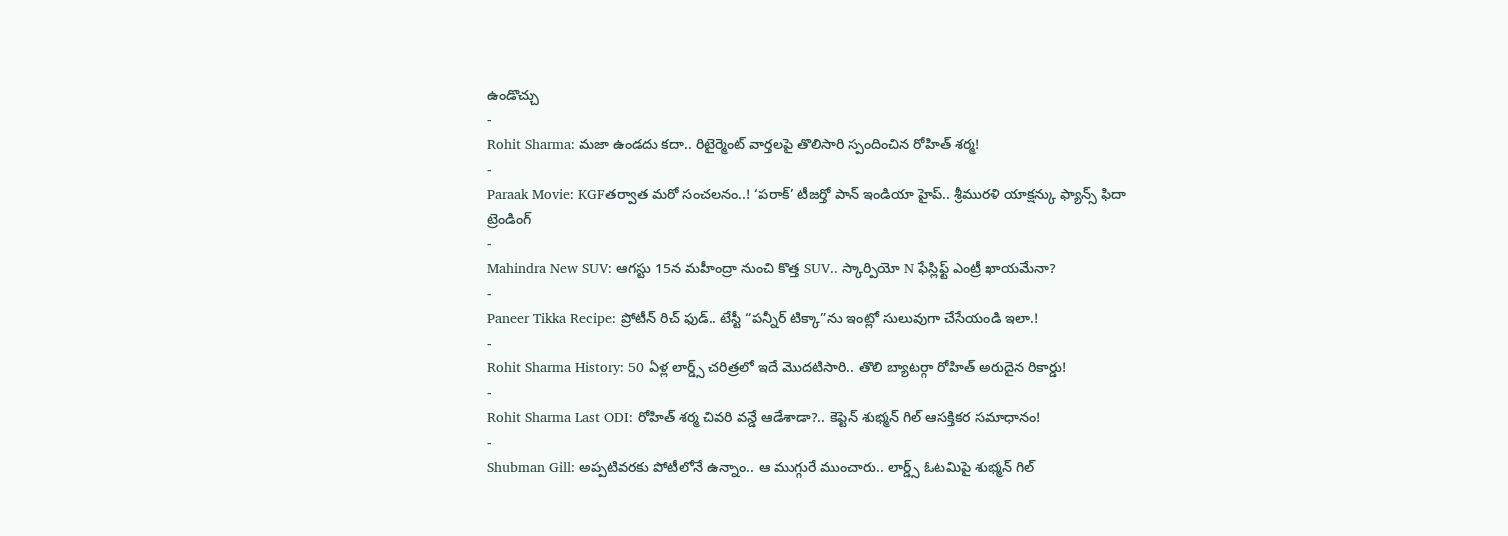ఉండొచ్చు
-
Rohit Sharma: మజా ఉండదు కదా.. రిటైర్మెంట్ వార్తలపై తొలిసారి స్పందించిన రోహిత్ శర్మ!
-
Paraak Movie: KGFతర్వాత మరో సంచలనం..! ‘పరాక్’ టీజర్తో పాన్ ఇండియా హైప్.. శ్రీమురళి యాక్షన్కు ఫ్యాన్స్ ఫిదా
ట్రెండింగ్
-
Mahindra New SUV: ఆగస్టు 15న మహీంద్రా నుంచి కొత్త SUV.. స్కార్పియో N ఫేస్లిఫ్ట్ ఎంట్రీ ఖాయమేనా?
-
Paneer Tikka Recipe: ప్రోటీన్ రిచ్ ఫుడ్.. టేస్టీ “పన్నీర్ టిక్కా”ను ఇంట్లో సులువుగా చేసేయండి ఇలా.!
-
Rohit Sharma History: 50 ఏళ్ల లార్డ్స్ చరిత్రలో ఇదే మొదటిసారి.. తొలి బ్యాటర్గా రోహిత్ అరుదైన రికార్డు!
-
Rohit Sharma Last ODI: రోహిత్ శర్మ చివరి వన్డే ఆడేశాడా?.. కెప్టెన్ శుభ్మన్ గిల్ ఆసక్తికర సమాధానం!
-
Shubman Gill: అప్పటివరకు పోటీలోనే ఉన్నాం.. ఆ ముగ్గురే ముంచారు.. లార్డ్స్ ఓటమిపై శుభ్మన్ గిల్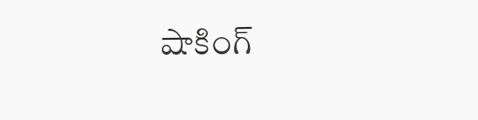షాకింగ్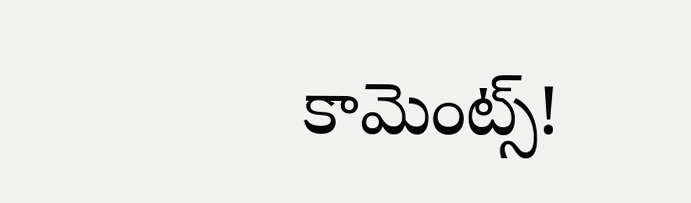కామెంట్స్!